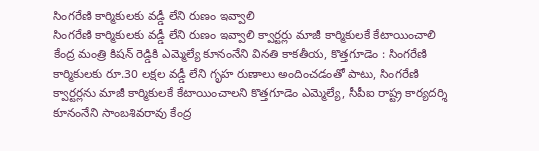సింగరేణి కార్మికులకు వడ్డీ లేని రుణం ఇవ్వాలి
సింగరేణి కార్మికులకు వడ్డీ లేని రుణం ఇవ్వాలి క్వార్టర్లు మాజీ కార్మికులకే కేటాయించాలి కేంద్ర మంత్రి కిషన్ రెడ్డికి ఎమ్మెల్యే కూనంనేని వినతి కాకతీయ, కొత్తగూడెం : సింగరేణి కార్మికులకు రూ.30 లక్షల వడ్డీ లేని గృహ రుణాలు అందించడంతో పాటు, సింగరేణి క్వార్టర్లను మాజీ కార్మికులకే కేటాయించాలని కొత్తగూడెం ఎమ్మెల్యే, సీపీఐ రాష్ట్ర కార్యదర్శి కూనంనేని సాంబశివరావు కేంద్ర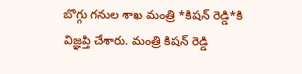బొగ్గు గనుల శాఖ మంత్రి *కిషన్ రెడ్డి*కి విజ్ఞప్తి చేశారు. మంత్రి కిషన్ రెడ్డి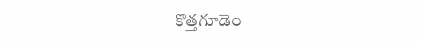కొత్తగూడెం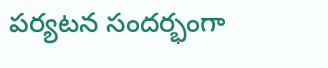పర్యటన సందర్భంగా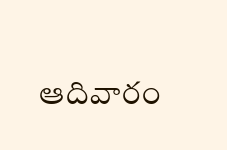ఆదివారం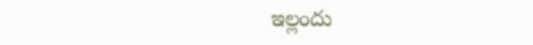ఇల్లందు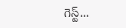గెస్ట్...